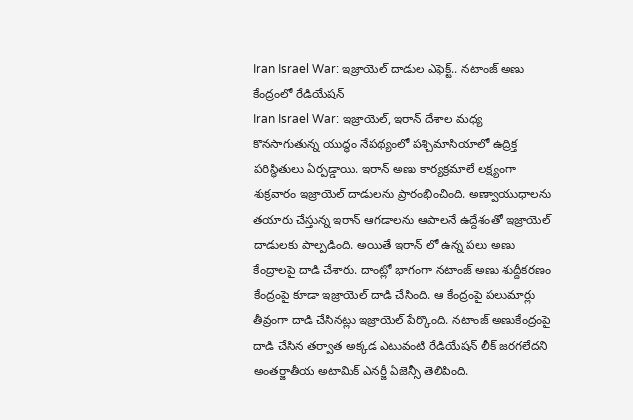Iran Israel War: ఇజ్రాయెల్ దాడుల ఎఫెక్ట్.. నటాంజ్ అణు కేంద్రంలో రేడియేషన్
Iran Israel War: ఇజ్రాయెల్, ఇరాన్ దేశాల మధ్య కొనసాగుతున్న యుద్ధం నేపథ్యంలో పశ్చిమాసియాలో ఉద్రిక్త పరిస్థితులు ఏర్పడ్డాయి. ఇరాన్ అణు కార్యక్రమాలే లక్ష్యంగా శుక్రవారం ఇజ్రాయెల్ దాడులను ప్రారంభించింది. అణ్వాయుధాలను తయారు చేస్తున్న ఇరాన్ ఆగడాలను ఆపాలనే ఉద్దేశంతో ఇజ్రాయెల్ దాడులకు పాల్పడింది. అయితే ఇరాన్ లో ఉన్న పలు అణు కేంద్రాలపై దాడి చేశారు. దాంట్లో భాగంగా నటాంజ్ అణు శుద్దీకరణం కేంద్రంపై కూడా ఇజ్రాయెల్ దాడి చేసింది. ఆ కేంద్రంపై పలుమార్లు తీవ్రంగా దాడి చేసినట్లు ఇజ్రాయెల్ పేర్కొంది. నటాంజ్ అణుకేంద్రంపై దాడి చేసిన తర్వాత అక్కడ ఎటువంటి రేడియేషన్ లీక్ జరగలేదని అంతర్జాతీయ అటామిక్ ఎనర్జీ ఏజెన్సీ తెలిపింది.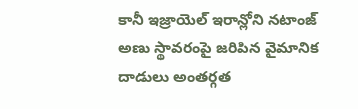కానీ ఇజ్రాయెల్ ఇరాన్లోని నటాంజ్ అణు స్థావరంపై జరిపిన వైమానిక దాడులు అంతర్గత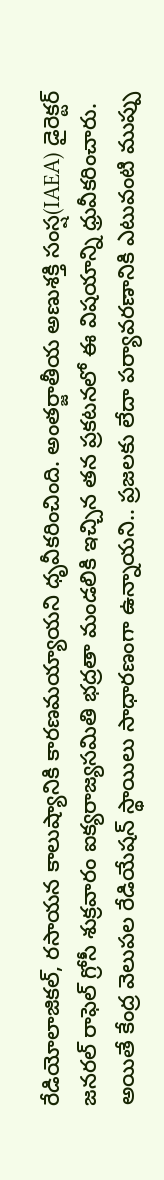రేడియోలాజికల్, రసాయన కాలుష్యానికి కారణమయ్యాయని ధృవీకరించింది. అంతర్జాతీయ అణుశక్తి సంస్ష(IAEA) డైరెక్టర్ జనరల్ రాఫెల్ గ్రోసీ శుక్రవారం ఐక్యరాజ్యసమితి భద్రతా మండలికి ఇచ్చిన తన ప్రకటనలో ఈ విషయాన్ని ధ్రువీకరించారు. అయితే కేంద్ర వెలుపల రేడియేషన్ స్థాయిలు సాధారణంగా ఉన్నాయని.. ప్రజలకు లేదా పర్యావరణానికి ఎటువంటి ముప్పు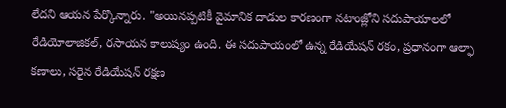లేదని ఆయన పేర్కొన్నారు. "అయినప్పటికీ వైమానిక దాడుల కారణంగా నటాంజ్లోని సదుపాయాలలో రేడియోలాజికల్, రసాయన కాలుష్యం ఉంది. ఈ సదుపాయంలో ఉన్న రేడియేషన్ రకం, ప్రధానంగా ఆల్ఫా కణాలు, సరైన రేడియేషన్ రక్షణ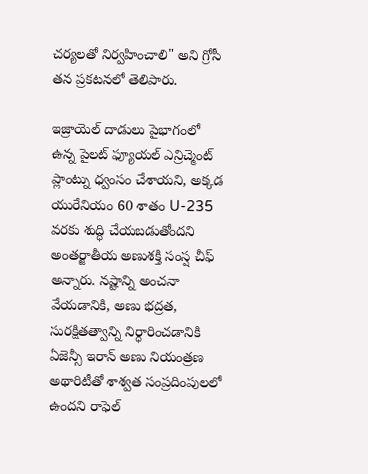చర్యలతో నిర్వహించాలి" అని గ్రోసీ తన ప్రకటనలో తెలిపారు.

ఇజ్రాయెల్ దాడులు పైభాగంలో ఉన్న పైలట్ ఫ్యూయల్ ఎన్రిచ్మెంట్ ప్లాంట్ను ధ్వంసం చేశాయని, అక్కడ యురేనియం 60 శాతం U-235 వరకు శుద్ధి చేయబడుతోందని అంతర్జాతీయ అణుశక్తి సంస్ష చీఫ్ అన్నారు. నష్టాన్ని అంచనా వేయడానికి, అణు భద్రత, సురక్షితత్వాన్ని నిర్ధారించడానికి ఏజెన్సీ ఇరాన్ అణు నియంత్రణ అథారిటీతో శాశ్వత సంప్రదింపులలో ఉందని రాఫెల్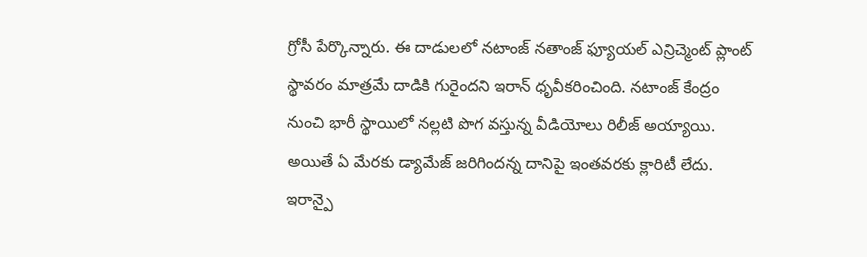గ్రోసీ పేర్కొన్నారు. ఈ దాడులలో నటాంజ్ నతాంజ్ ఫ్యూయల్ ఎన్రిచ్మెంట్ ప్లాంట్ స్థావరం మాత్రమే దాడికి గురైందని ఇరాన్ ధృవీకరించింది. నటాంజ్ కేంద్రం నుంచి భారీ స్థాయిలో నల్లటి పొగ వస్తున్న వీడియోలు రిలీజ్ అయ్యాయి. అయితే ఏ మేరకు డ్యామేజ్ జరిగిందన్న దానిపై ఇంతవరకు క్లారిటీ లేదు.
ఇరాన్పై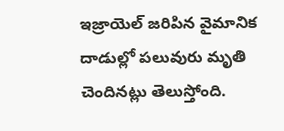ఇజ్రాయెల్ జరిపిన వైమానిక దాడుల్లో పలువురు మృతి చెందినట్లు తెలుస్తోంది.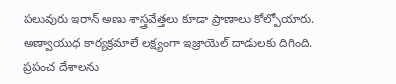పలువురు ఇరాన్ అణు శాస్త్రవేత్తలు కూడా ప్రాణాలు కోల్పోయారు. అణ్వాయుధ కార్యక్రమాలే లక్ష్యంగా ఇజ్రాయెల్ దాడులకు దిగింది. ప్రపంచ దేశాలను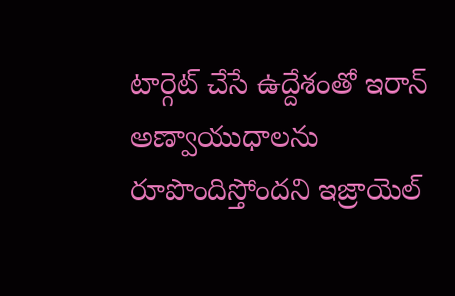టార్గెట్ చేసే ఉద్దేశంతో ఇరాన్ అణ్వాయుధాలను రూపొందిస్తోందని ఇజ్రాయెల్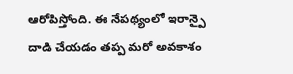ఆరోపిస్తోంది. ఈ నేపథ్యంలో ఇరాన్పై దాడి చేయడం తప్ప మరో అవకాశం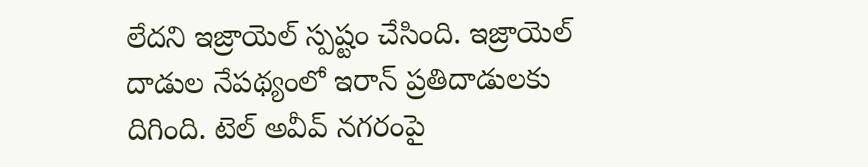లేదని ఇజ్రాయెల్ స్పష్టం చేసింది. ఇజ్రాయెల్ దాడుల నేపథ్యంలో ఇరాన్ ప్రతిదాడులకు దిగింది. టెల్ అవీవ్ నగరంపై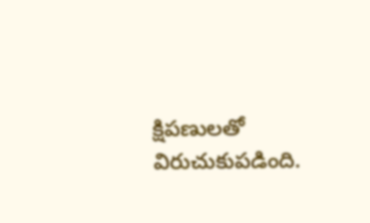క్షిపణులతో విరుచుకుపడింది.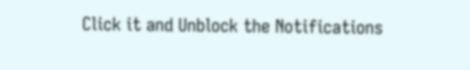Click it and Unblock the Notifications